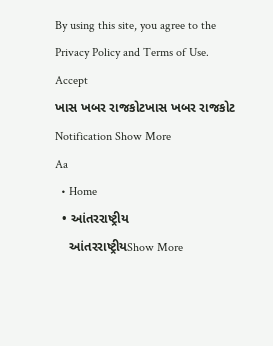By using this site, you agree to the Privacy Policy and Terms of Use.
Accept
ખાસ ખબર રાજકોટખાસ ખબર રાજકોટ
Notification Show More
Aa
  • Home
  • આંતરરાષ્ટ્રીય
    આંતરરાષ્ટ્રીયShow More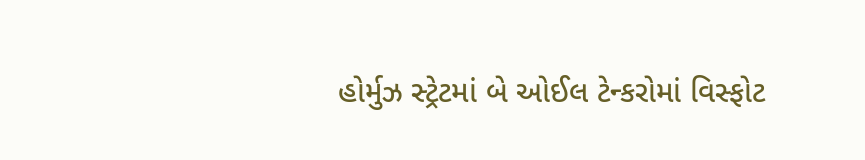હોર્મુઝ સ્ટ્રેટમાં બે ઓઈલ ટેન્કરોમાં વિસ્ફોટ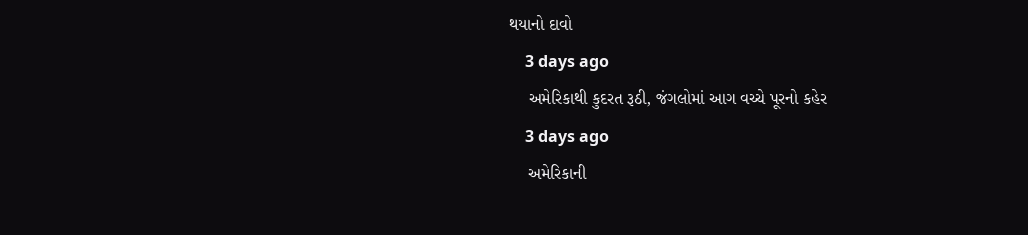થયાનો દાવો
    3 days ago
    અમેરિકાથી કુદરત રૂઠી, જંગલોમાં આગ વચ્ચે પૂરનો કહેર
    3 days ago
    અમેરિકાની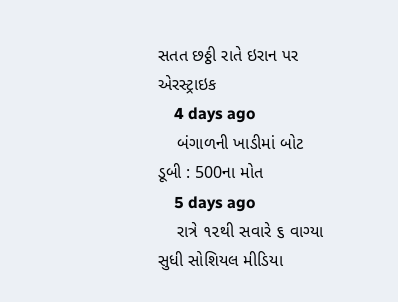સતત છઠ્ઠી રાતે ઇરાન પર એરસ્ટ્રાઇક
    4 days ago
    બંગાળની ખાડીમાં બોટ ડૂબી : 500ના મોત
    5 days ago
    રાત્રે ૧૨થી સવારે ૬ વાગ્યા સુધી સોશિયલ મીડિયા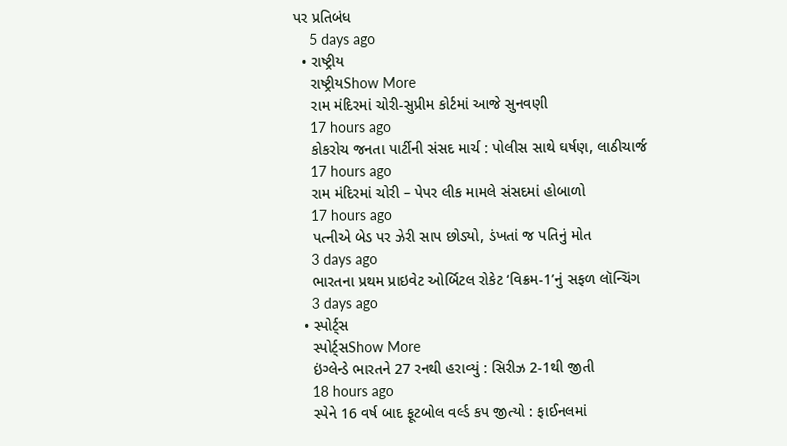પર પ્રતિબંધ
    5 days ago
  • રાષ્ટ્રીય
    રાષ્ટ્રીયShow More
    રામ મંદિરમાં ચોરી-સુપ્રીમ કોર્ટમાં આજે સુનવણી
    17 hours ago
    કોકરોચ જનતા પાર્ટીની સંસદ માર્ચ : પોલીસ સાથે ઘર્ષણ, લાઠીચાર્જ
    17 hours ago
    રામ મંદિરમાં ચોરી – પેપર લીક મામલે સંસદમાં હોબાળો
    17 hours ago
    પત્નીએ બેડ પર ઝેરી સાપ છોડ્યો, ડંખતાં જ પતિનું મોત
    3 days ago
    ભારતના પ્રથમ પ્રાઇવેટ ઓર્બિટલ રોકેટ ‘વિક્રમ-1’નું સફળ લૉન્ચિંગ
    3 days ago
  • સ્પોર્ટ્સ
    સ્પોર્ટ્સShow More
    ઇંગ્લેન્ડે ભારતને 27 રનથી હરાવ્યું : સિરીઝ 2-1થી જીતી
    18 hours ago
    સ્પેને 16 વર્ષ બાદ ફૂટબોલ વર્લ્ડ કપ જીત્યો : ફાઈનલમાં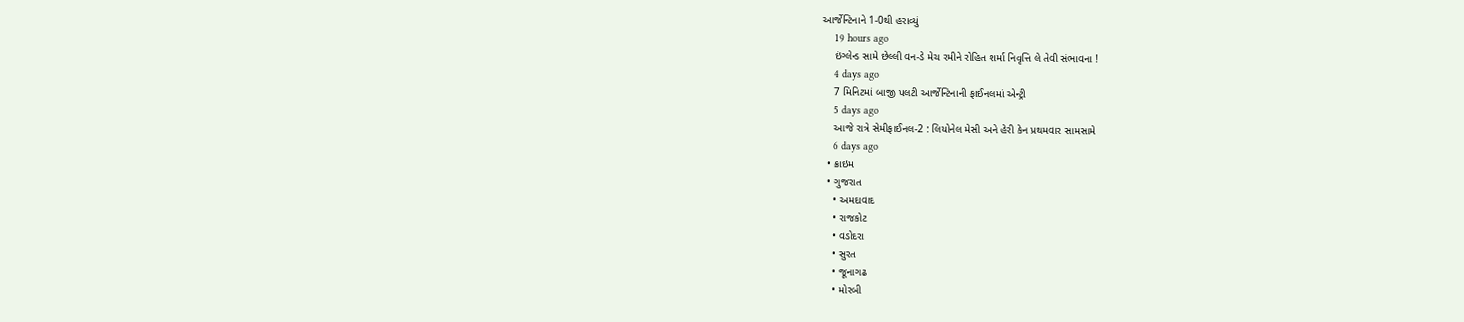આર્જેન્ટિનાને 1-0થી હરાવ્યું
    19 hours ago
    ઇંગ્લેન્ડ સામે છેલ્લી વન-ડે મેચ રમીને રોહિત શર્મા નિવૃત્તિ લે તેવી સંભાવના !
    4 days ago
    7 મિનિટમાં બાજી પલટી આર્જેન્ટિનાની ફાઈનલમાં એન્ટ્રી
    5 days ago
    આજે રાત્રે સેમીફાઈનલ-2 : લિયોનેલ મેસી અને હેરી કેન પ્રથમવાર સામસામે
    6 days ago
  • ક્રાઇમ
  • ગુજરાત
    • અમદાવાદ
    • રાજકોટ
    • વડોદરા
    • સુરત
    • જૂનાગઢ
    • મોરબી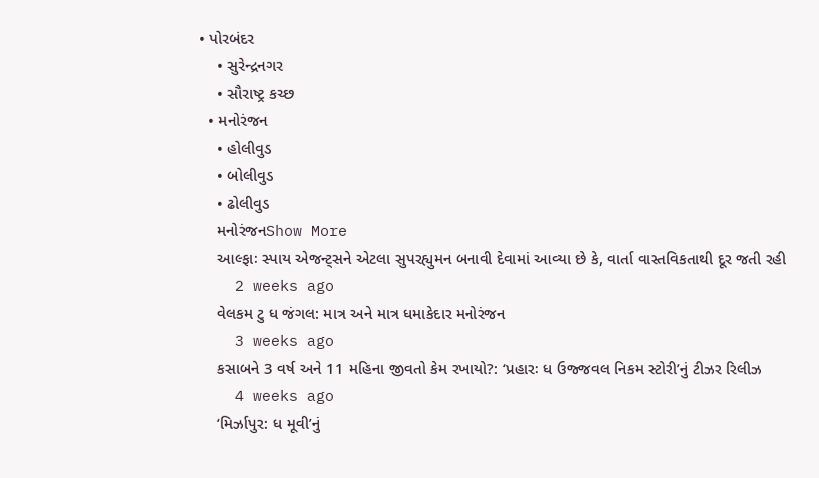• પોરબંદર
    • સુરેન્દ્રનગર
    • સૌરાષ્ટ્ર કચ્છ
  • મનોરંજન
    • હોલીવુડ
    • બોલીવુડ
    • ઢોલીવુડ
    મનોરંજનShow More
    આલ્ફાઃ સ્પાય એજન્ટ્સને એટલા સુપરહ્યુમન બનાવી દેવામાં આવ્યા છે કે, વાર્તા વાસ્તવિકતાથી દૂર જતી રહી
    2 weeks ago
    વેલકમ ટુ ધ જંગલ: માત્ર અને માત્ર ધમાકેદાર મનોરંજન
    3 weeks ago
    કસાબને 3 વર્ષ અને 11 મહિના જીવતો કેમ રખાયો?: ‘પ્રહારઃ ધ ઉજ્જવલ નિકમ સ્ટોરી’નું ટીઝર રિલીઝ
    4 weeks ago
    ‘મિર્ઝાપુર: ધ મૂવી’નું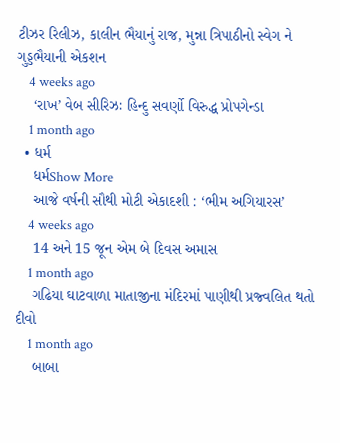ટીઝર રિલીઝ, કાલીન ભૈયાનું રાજ, મુન્ના ત્રિપાઠીનો સ્વેગ ને ગુડ્ડભૈયાની એકશન
    4 weeks ago
    ‘રાખ’ વેબ સીરિઝઃ હિન્દુ સવર્ણો વિરુદ્ધ પ્રોપગેન્ડા
    1 month ago
  • ધર્મ
    ધર્મShow More
    આજે વર્ષની સૌથી મોટી એકાદશી : ‘ભીમ અગિયારસ’
    4 weeks ago
    14 અને 15 જૂન એમ બે દિવસ અમાસ
    1 month ago
    ગઢિયા ઘાટવાળા માતાજીના મંદિરમાં પાણીથી પ્રજ્વલિત થતો દીવો
    1 month ago
    બાબા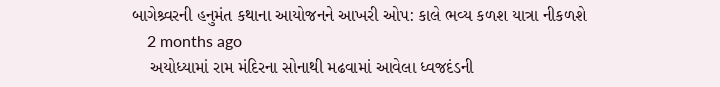બાગેશ્ર્વરની હનુમંત કથાના આયોજનને આખરી ઓપ: કાલે ભવ્ય કળશ યાત્રા નીકળશે
    2 months ago
    અયોધ્યામાં રામ મંદિરના સોનાથી મઢવામાં આવેલા ધ્વજદંડની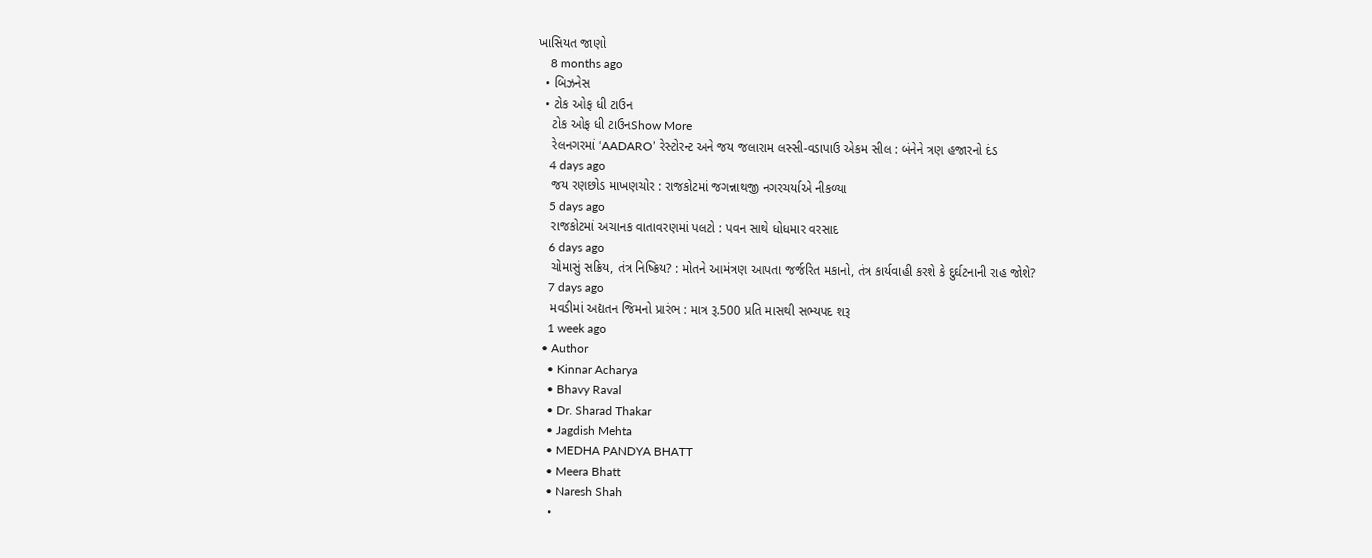ખાસિયત જાણો
    8 months ago
  • બિઝનેસ
  • ટોક ઓફ ધી ટાઉન
    ટોક ઓફ ધી ટાઉનShow More
    રેલનગરમાં ‘AADARO’ રેસ્ટોરન્ટ અને જય જલારામ લસ્સી-વડાપાઉ એકમ સીલ : બંનેને ત્રણ હજારનો દંડ
    4 days ago
    જય રણછોડ માખણચોર : રાજકોટમાં જગન્નાથજી નગરચર્યાએ નીકળ્યા
    5 days ago
    રાજકોટમાં અચાનક વાતાવરણમાં પલટો : પવન સાથે ધોધમાર વરસાદ
    6 days ago
    ચોમાસું સક્રિય, તંત્ર નિષ્ક્રિય? : મોતને આમંત્રણ આપતા જર્જરિત મકાનો, તંત્ર કાર્યવાહી કરશે કે દુર્ઘટનાની રાહ જોશે?
    7 days ago
    મવડીમાં અદ્યતન જિમનો પ્રારંભ : માત્ર રૂ.500 પ્રતિ માસથી સભ્યપદ શરૂ
    1 week ago
  • Author
    • Kinnar Acharya
    • Bhavy Raval
    • Dr. Sharad Thakar
    • Jagdish Mehta
    • MEDHA PANDYA BHATT
    • Meera Bhatt
    • Naresh Shah
    •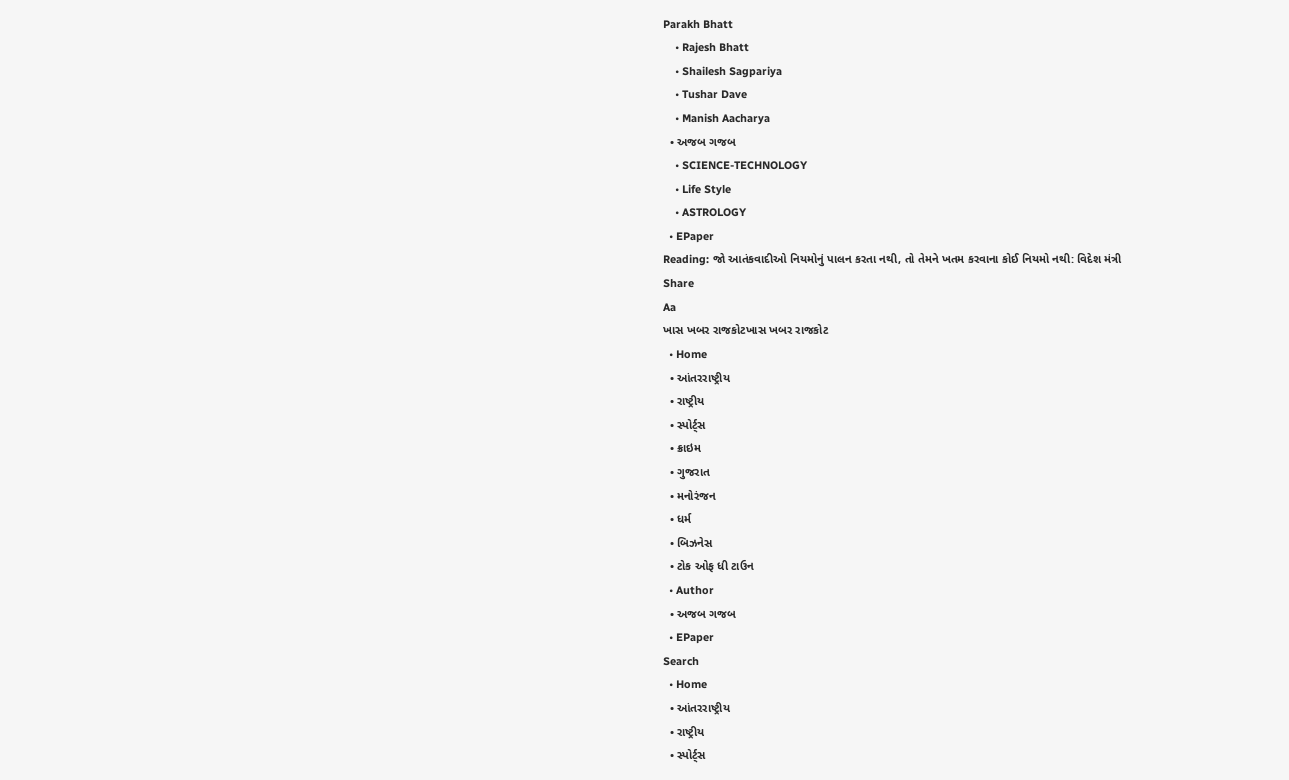Parakh Bhatt
    • Rajesh Bhatt
    • Shailesh Sagpariya
    • Tushar Dave
    • Manish Aacharya
  • અજબ ગજબ
    • SCIENCE-TECHNOLOGY
    • Life Style
    • ASTROLOGY
  • EPaper
Reading: જો આતંકવાદીઓ નિયમોનું પાલન કરતા નથી, તો તેમને ખતમ કરવાના કોઈ નિયમો નથી: વિદેશ મંત્રી
Share
Aa
ખાસ ખબર રાજકોટખાસ ખબર રાજકોટ
  • Home
  • આંતરરાષ્ટ્રીય
  • રાષ્ટ્રીય
  • સ્પોર્ટ્સ
  • ક્રાઇમ
  • ગુજરાત
  • મનોરંજન
  • ધર્મ
  • બિઝનેસ
  • ટોક ઓફ ધી ટાઉન
  • Author
  • અજબ ગજબ
  • EPaper
Search
  • Home
  • આંતરરાષ્ટ્રીય
  • રાષ્ટ્રીય
  • સ્પોર્ટ્સ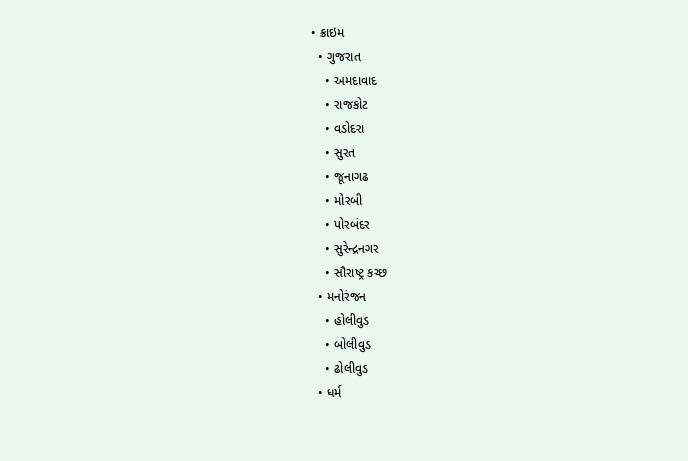• ક્રાઇમ
  • ગુજરાત
    • અમદાવાદ
    • રાજકોટ
    • વડોદરા
    • સુરત
    • જૂનાગઢ
    • મોરબી
    • પોરબંદર
    • સુરેન્દ્રનગર
    • સૌરાષ્ટ્ર કચ્છ
  • મનોરંજન
    • હોલીવુડ
    • બોલીવુડ
    • ઢોલીવુડ
  • ધર્મ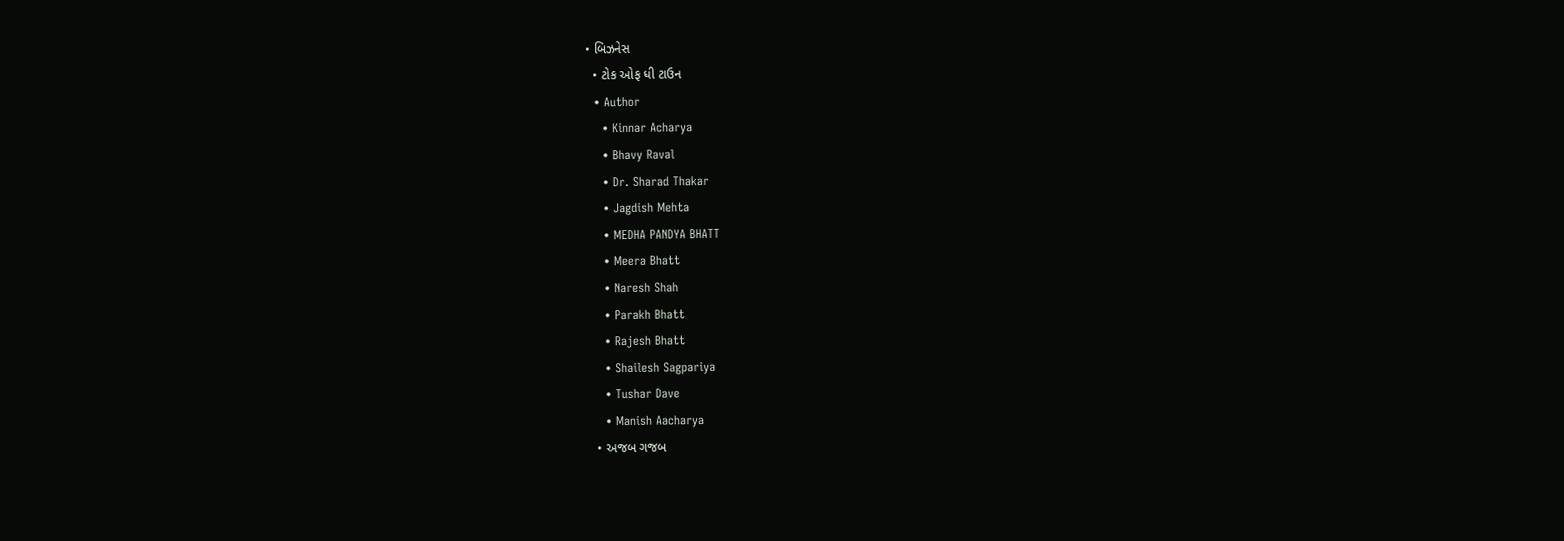• બિઝનેસ
  • ટોક ઓફ ધી ટાઉન
  • Author
    • Kinnar Acharya
    • Bhavy Raval
    • Dr. Sharad Thakar
    • Jagdish Mehta
    • MEDHA PANDYA BHATT
    • Meera Bhatt
    • Naresh Shah
    • Parakh Bhatt
    • Rajesh Bhatt
    • Shailesh Sagpariya
    • Tushar Dave
    • Manish Aacharya
  • અજબ ગજબ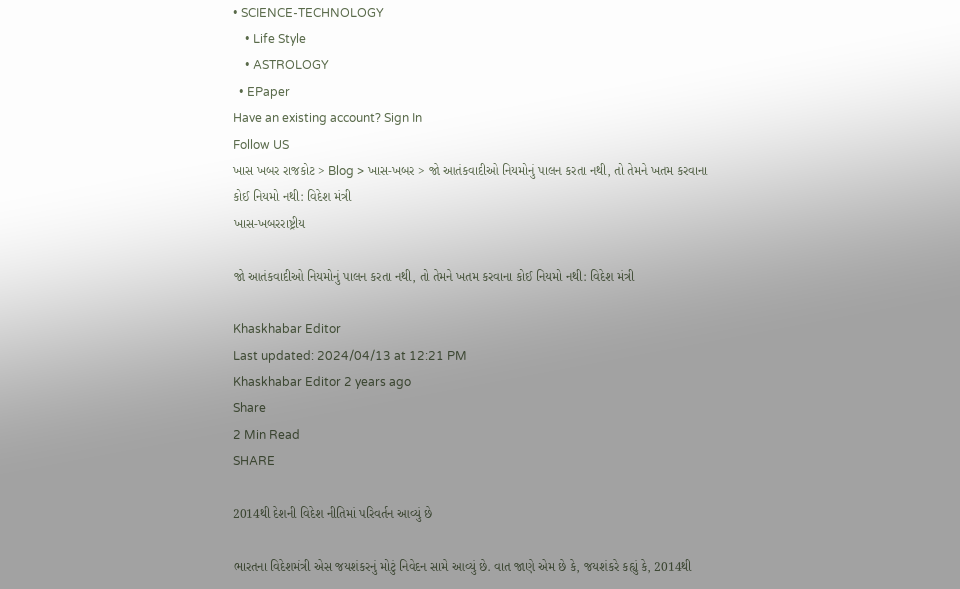• SCIENCE-TECHNOLOGY
    • Life Style
    • ASTROLOGY
  • EPaper
Have an existing account? Sign In
Follow US
ખાસ ખબર રાજકોટ > Blog > ખાસ-ખબર > જો આતંકવાદીઓ નિયમોનું પાલન કરતા નથી, તો તેમને ખતમ કરવાના કોઈ નિયમો નથી: વિદેશ મંત્રી
ખાસ-ખબરરાષ્ટ્રીય

જો આતંકવાદીઓ નિયમોનું પાલન કરતા નથી, તો તેમને ખતમ કરવાના કોઈ નિયમો નથી: વિદેશ મંત્રી

Khaskhabar Editor
Last updated: 2024/04/13 at 12:21 PM
Khaskhabar Editor 2 years ago
Share
2 Min Read
SHARE

2014થી દેશની વિદેશ નીતિમાં પરિવર્તન આવ્યું છે

ભારતના વિદેશમંત્રી એસ જયશંકરનું મોટું નિવેદન સામે આવ્યું છે. વાત જાણે એમ છે કે, જયશંકરે કહ્યું કે, 2014થી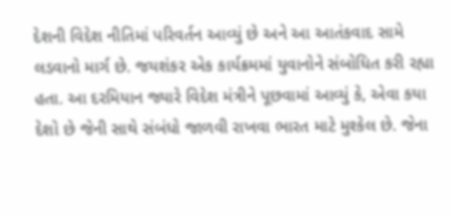દેશની વિદેશ નીતિમાં પરિવર્તન આવ્યું છે અને આ આતંકવાદ સામે લડવાનો માર્ગ છે. જયશંકર એક કાર્યક્રમમાં યુવાનોને સંબોધિત કરી રહ્યા હતા. આ દરમિયાન જ્યારે વિદેશ મંત્રીને પૂછવામાં આવ્યું કે, એવા કયા દેશો છે જેની સાથે સંબંધો જાળવી રાખવા ભારત માટે મુશ્કેલ છે. જેના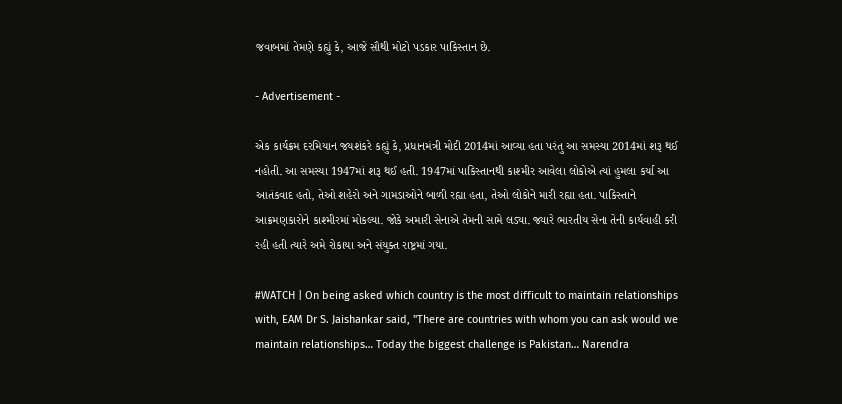જવાબમાં તેમણે કહ્યું કે, આજે સૌથી મોટો પડકાર પાકિસ્તાન છે.

- Advertisement -

એક કાર્યક્રમ દરમિયાન જયશંકરે કહ્યું કે, પ્રધાનમંત્રી મોદી 2014માં આવ્યા હતા પરંતુ આ સમસ્યા 2014માં શરૂ થઈ નહોતી. આ સમસ્યા 1947માં શરૂ થઈ હતી. 1947માં પાકિસ્તાનથી કાશ્મીર આવેલા લોકોએ ત્યાં હુમલા કર્યા આ આતંકવાદ હતો, તેઓ શહેરો અને ગામડાઓને બાળી રહ્યા હતા, તેઓ લોકોને મારી રહ્યા હતા. પાકિસ્તાને આક્રમણકારોને કાશ્મીરમાં મોકલ્યા. જોકે અમારી સેનાએ તેમની સામે લડ્યા. જ્યારે ભારતીય સેના તેની કાર્યવાહી કરી રહી હતી ત્યારે અમે રોકાયા અને સંયુક્ત રાષ્ટ્રમાં ગયા.

#WATCH | On being asked which country is the most difficult to maintain relationships with, EAM Dr S. Jaishankar said, "There are countries with whom you can ask would we maintain relationships… Today the biggest challenge is Pakistan… Narendra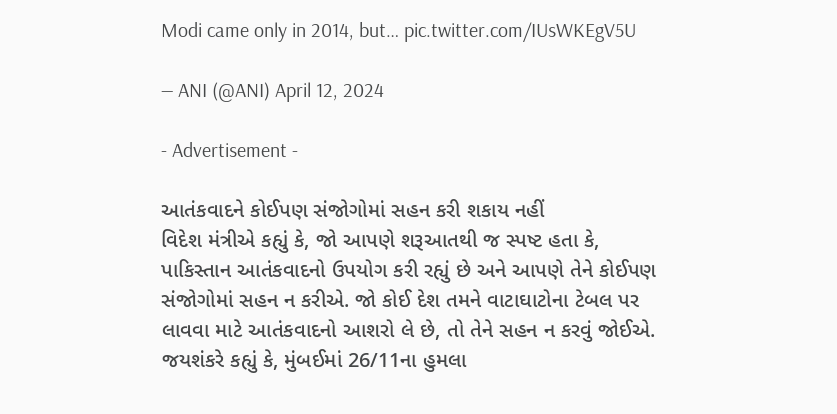Modi came only in 2014, but… pic.twitter.com/IUsWKEgV5U

— ANI (@ANI) April 12, 2024

- Advertisement -

આતંકવાદને કોઈપણ સંજોગોમાં સહન કરી શકાય નહીં
વિદેશ મંત્રીએ કહ્યું કે, જો આપણે શરૂઆતથી જ સ્પષ્ટ હતા કે, પાકિસ્તાન આતંકવાદનો ઉપયોગ કરી રહ્યું છે અને આપણે તેને કોઈપણ સંજોગોમાં સહન ન કરીએ. જો કોઈ દેશ તમને વાટાઘાટોના ટેબલ પર લાવવા માટે આતંકવાદનો આશરો લે છે, તો તેને સહન ન કરવું જોઈએ. જયશંકરે કહ્યું કે, મુંબઈમાં 26/11ના હુમલા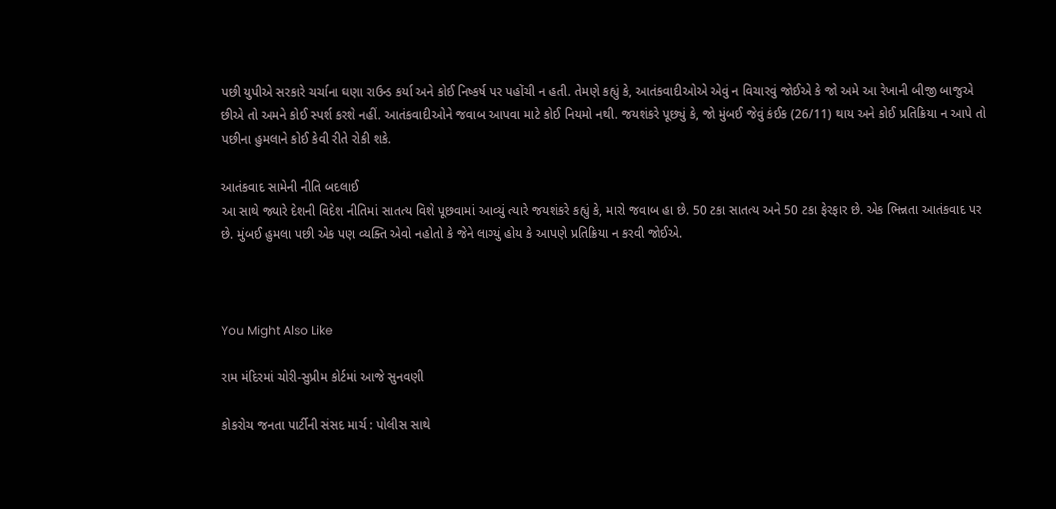પછી યુપીએ સરકારે ચર્ચાના ઘણા રાઉન્ડ કર્યા અને કોઈ નિષ્કર્ષ પર પહોંચી ન હતી. તેમણે કહ્યું કે, આતંકવાદીઓએ એવું ન વિચારવું જોઈએ કે જો અમે આ રેખાની બીજી બાજુએ છીએ તો અમને કોઈ સ્પર્શ કરશે નહીં. આતંકવાદીઓને જવાબ આપવા માટે કોઈ નિયમો નથી. જયશંકરે પૂછ્યું કે, જો મુંબઈ જેવું કંઈક (26/11) થાય અને કોઈ પ્રતિક્રિયા ન આપે તો પછીના હુમલાને કોઈ કેવી રીતે રોકી શકે.

આતંકવાદ સામેની નીતિ બદલાઈ
આ સાથે જ્યારે દેશની વિદેશ નીતિમાં સાતત્ય વિશે પૂછવામાં આવ્યું ત્યારે જયશંકરે કહ્યું કે, મારો જવાબ હા છે. 50 ટકા સાતત્ય અને 50 ટકા ફેરફાર છે. એક ભિન્નતા આતંકવાદ પર છે. મુંબઈ હુમલા પછી એક પણ વ્યક્તિ એવો નહોતો કે જેને લાગ્યું હોય કે આપણે પ્રતિક્રિયા ન કરવી જોઈએ.



You Might Also Like

રામ મંદિરમાં ચોરી-સુપ્રીમ કોર્ટમાં આજે સુનવણી

કોકરોચ જનતા પાર્ટીની સંસદ માર્ચ : પોલીસ સાથે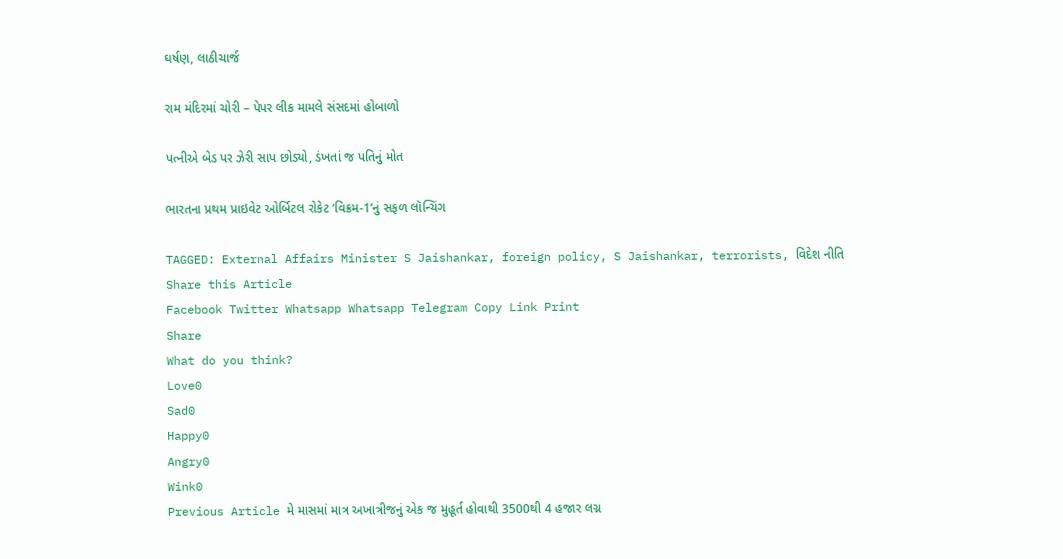ઘર્ષણ, લાઠીચાર્જ

રામ મંદિરમાં ચોરી – પેપર લીક મામલે સંસદમાં હોબાળો

પત્નીએ બેડ પર ઝેરી સાપ છોડ્યો, ડંખતાં જ પતિનું મોત

ભારતના પ્રથમ પ્રાઇવેટ ઓર્બિટલ રોકેટ ‘વિક્રમ-1’નું સફળ લૉન્ચિંગ

TAGGED: External Affairs Minister S Jaishankar, foreign policy, S Jaishankar, terrorists, વિદેશ નીતિ
Share this Article
Facebook Twitter Whatsapp Whatsapp Telegram Copy Link Print
Share
What do you think?
Love0
Sad0
Happy0
Angry0
Wink0
Previous Article મે માસમાં માત્ર અખાત્રીજનું એક જ મુહૂર્ત હોવાથી 3500થી 4 હજાર લગ્ન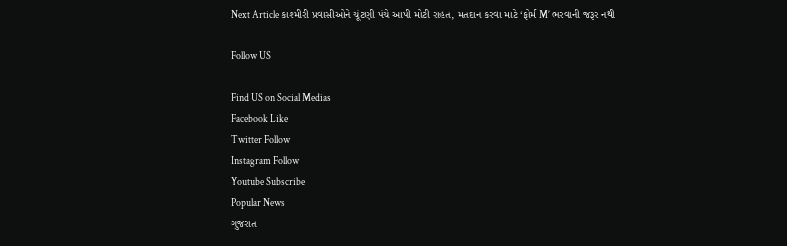Next Article કાશ્મીરી પ્રવાસીઓને ચૂંટણી પંચે આપી મોટી રાહત, મતદાન કરવા માટે ‘ફોર્મ M’ ભરવાની જરૂર નથી

Follow US

Find US on Social Medias
Facebook Like
Twitter Follow
Instagram Follow
Youtube Subscribe
Popular News
ગુજરાત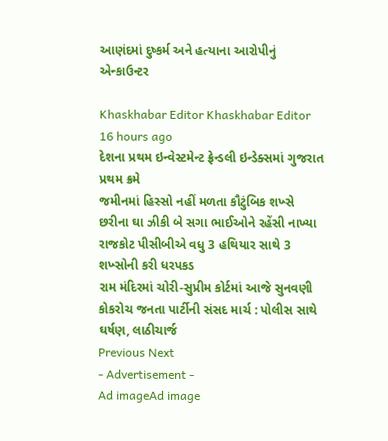આણંદમાં દુષ્કર્મ અને હત્યાના આરોપીનું એન્કાઉન્ટર

Khaskhabar Editor Khaskhabar Editor 16 hours ago
દેશના પ્રથમ ઇન્વેસ્ટમેન્ટ ફ્રેન્ડલી ઇન્ડેક્સમાં ગુજરાત પ્રથમ ક્રમે
જમીનમાં હિસ્સો નહીં મળતા કૌટુંબિક શખ્સે છરીના ઘા ઝીકી બે સગા ભાઈઓને રહેંસી નાખ્યા
રાજકોટ પીસીબીએ વધુ 3 હથિયાર સાથે 3 શખ્સોની કરી ધરપકડ
રામ મંદિરમાં ચોરી-સુપ્રીમ કોર્ટમાં આજે સુનવણી
કોકરોચ જનતા પાર્ટીની સંસદ માર્ચ : પોલીસ સાથે ઘર્ષણ, લાઠીચાર્જ
Previous Next
- Advertisement -
Ad imageAd image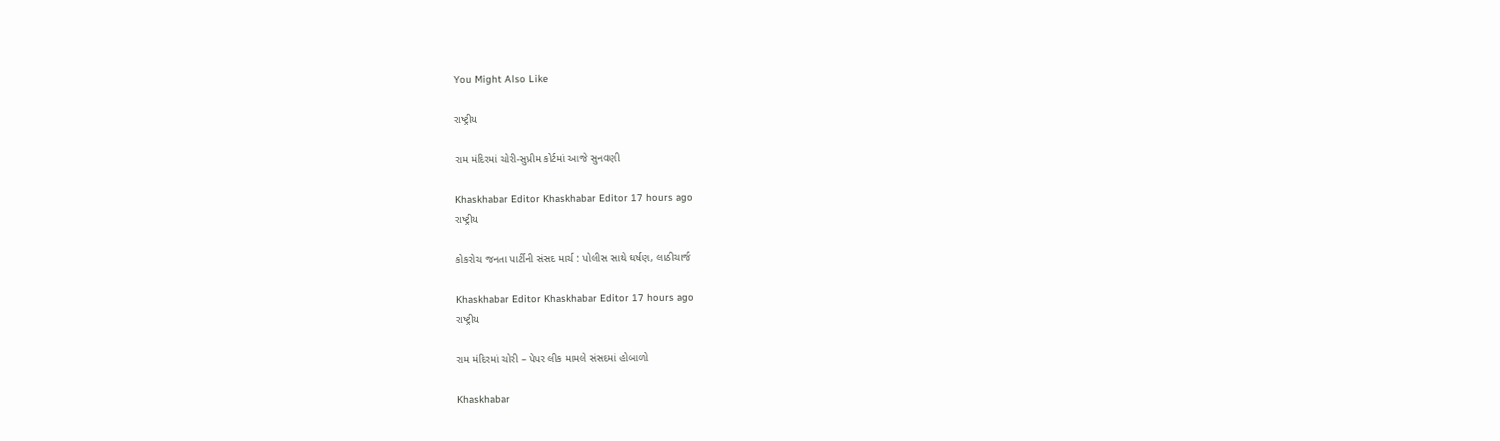You Might Also Like

રાષ્ટ્રીય

રામ મંદિરમાં ચોરી-સુપ્રીમ કોર્ટમાં આજે સુનવણી

Khaskhabar Editor Khaskhabar Editor 17 hours ago
રાષ્ટ્રીય

કોકરોચ જનતા પાર્ટીની સંસદ માર્ચ : પોલીસ સાથે ઘર્ષણ, લાઠીચાર્જ

Khaskhabar Editor Khaskhabar Editor 17 hours ago
રાષ્ટ્રીય

રામ મંદિરમાં ચોરી – પેપર લીક મામલે સંસદમાં હોબાળો

Khaskhabar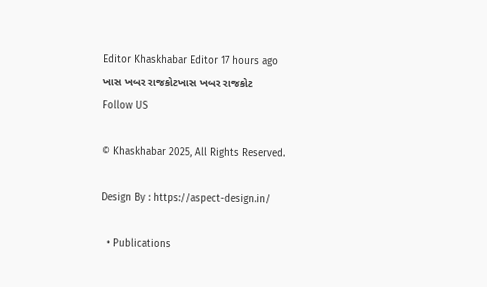Editor Khaskhabar Editor 17 hours ago
ખાસ ખબર રાજકોટખાસ ખબર રાજકોટ
Follow US

© Khaskhabar 2025, All Rights Reserved.

Design By : https://aspect-design.in/

  • Publications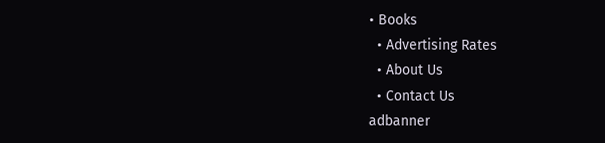• Books
  • Advertising Rates
  • About Us
  • Contact Us
adbanner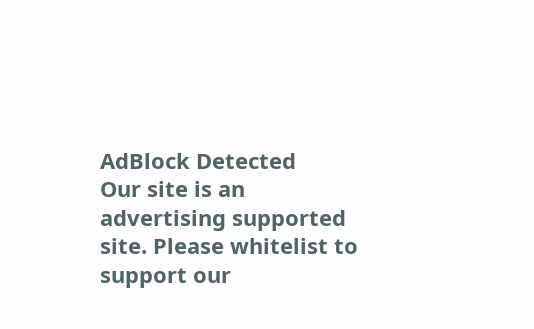AdBlock Detected
Our site is an advertising supported site. Please whitelist to support our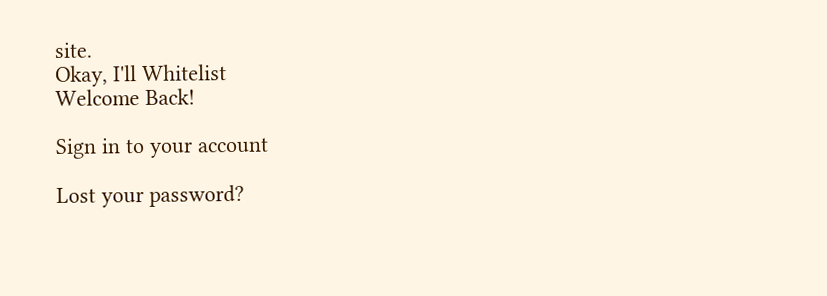site.
Okay, I'll Whitelist
Welcome Back!

Sign in to your account

Lost your password?